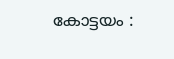കോട്ടയം :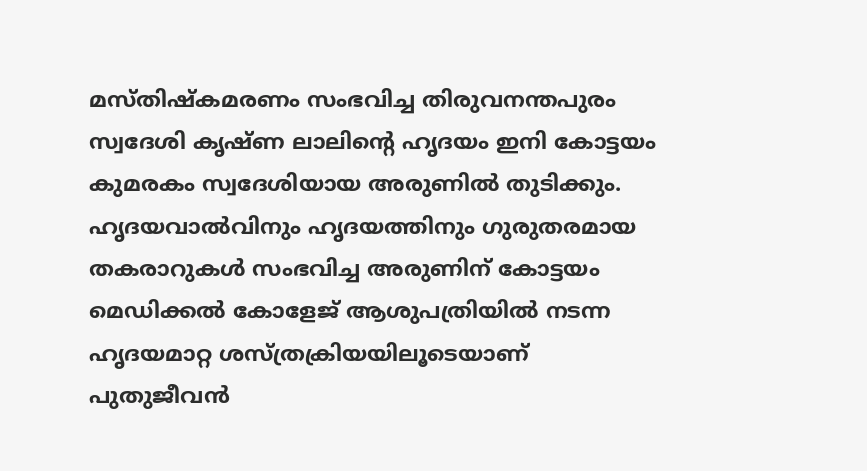മസ്തിഷ്കമരണം സംഭവിച്ച തിരുവനന്തപുരം സ്വദേശി കൃഷ്ണ ലാലിന്റെ ഹൃദയം ഇനി കോട്ടയം കുമരകം സ്വദേശിയായ അരുണിൽ തുടിക്കും.
ഹൃദയവാൽവിനും ഹൃദയത്തിനും ഗുരുതരമായ തകരാറുകൾ സംഭവിച്ച അരുണിന് കോട്ടയം മെഡിക്കൽ കോളേജ് ആശുപത്രിയിൽ നടന്ന ഹൃദയമാറ്റ ശസ്ത്രക്രിയയിലൂടെയാണ് പുതുജീവൻ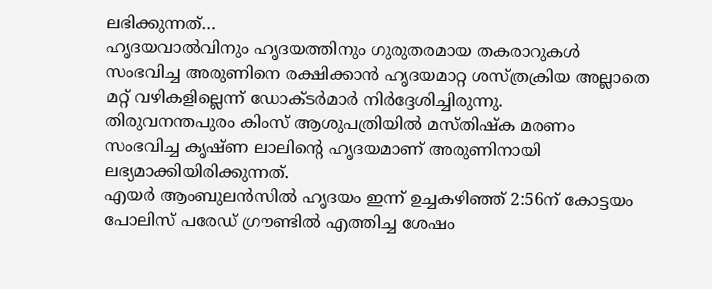ലഭിക്കുന്നത്…
ഹൃദയവാൽവിനും ഹൃദയത്തിനും ഗുരുതരമായ തകരാറുകൾ സംഭവിച്ച അരുണിനെ രക്ഷിക്കാൻ ഹൃദയമാറ്റ ശസ്ത്രക്രിയ അല്ലാതെ മറ്റ് വഴികളില്ലെന്ന് ഡോക്ടർമാർ നിർദ്ദേശിച്ചിരുന്നു.
തിരുവനന്തപുരം കിംസ് ആശുപത്രിയിൽ മസ്തിഷ്ക മരണം സംഭവിച്ച കൃഷ്ണ ലാലിന്റെ ഹൃദയമാണ് അരുണിനായി ലഭ്യമാക്കിയിരിക്കുന്നത്.
എയർ ആംബുലൻസിൽ ഹൃദയം ഇന്ന് ഉച്ചകഴിഞ്ഞ് 2:56ന് കോട്ടയം പോലിസ് പരേഡ് ഗ്രൗണ്ടിൽ എത്തിച്ച ശേഷം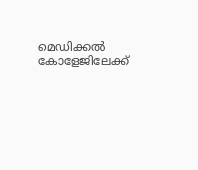മെഡിക്കൽ കോളേജിലേക്ക്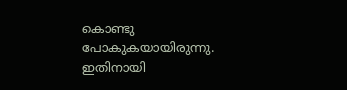കൊണ്ടു പോകുകയായിരുന്നു. ഇതിനായി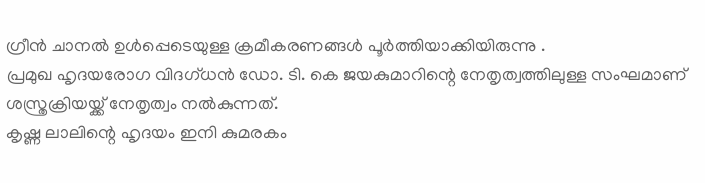ഗ്രീൻ ചാനൽ ഉൾപ്പെടെയുള്ള ക്രമീകരണങ്ങൾ പൂർത്തിയാക്കിയിരുന്നു .
പ്രമുഖ ഹൃദയരോഗ വിദഗ്ധൻ ഡോ. ടി. കെ ജയകുമാറിന്റെ നേതൃത്വത്തിലുള്ള സംഘമാണ് ശസ്ത്രക്രിയയ്ക്ക് നേതൃത്വം നൽകുന്നത്.
കൃഷ്ണ ലാലിന്റെ ഹൃദയം ഇനി കുമരകം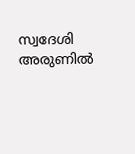സ്വദേശി അരുണിൽ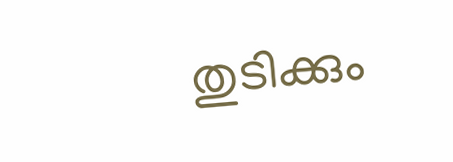തുടിക്കും